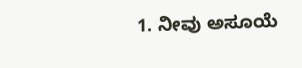1. ನೀವು ಅಸೂಯೆ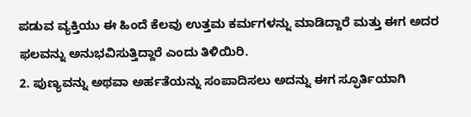ಪಡುವ ವ್ಯಕ್ತಿಯು ಈ ಹಿಂದೆ ಕೆಲವು ಉತ್ತಮ ಕರ್ಮಗಳನ್ನು ಮಾಡಿದ್ದಾರೆ ಮತ್ತು ಈಗ ಅದರ ಫಲವನ್ನು ಅನುಭವಿಸುತ್ತಿದ್ದಾರೆ ಎಂದು ತಿಳಿಯಿರಿ.
2. ಪುಣ್ಯವನ್ನು ಅಥವಾ ಅರ್ಹತೆಯನ್ನು ಸಂಪಾದಿಸಲು ಅದನ್ನು ಈಗ ಸ್ಫೂರ್ತಿಯಾಗಿ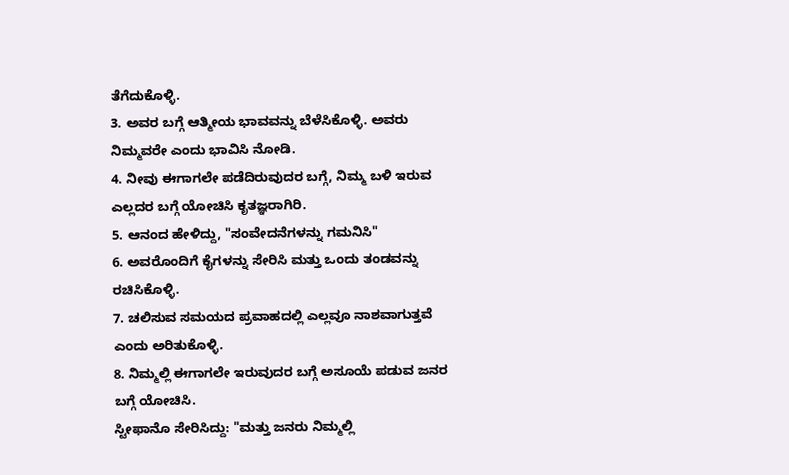ತೆಗೆದುಕೊಳ್ಳಿ.
3. ಅವರ ಬಗ್ಗೆ ಆತ್ಮೀಯ ಭಾವವನ್ನು ಬೆಳೆಸಿಕೊಳ್ಳಿ. ಅವರು ನಿಮ್ಮವರೇ ಎಂದು ಭಾವಿಸಿ ನೋಡಿ.
4. ನೀವು ಈಗಾಗಲೇ ಪಡೆದಿರುವುದರ ಬಗ್ಗೆ, ನಿಮ್ಮ ಬಳಿ ಇರುವ ಎಲ್ಲದರ ಬಗ್ಗೆ ಯೋಚಿಸಿ ಕೃತಜ್ಞರಾಗಿರಿ.
5. ಆನಂದ ಹೇಳಿದ್ದು, "ಸಂವೇದನೆಗಳನ್ನು ಗಮನಿಸಿ"
6. ಅವರೊಂದಿಗೆ ಕೈಗಳನ್ನು ಸೇರಿಸಿ ಮತ್ತು ಒಂದು ತಂಡವನ್ನು ರಚಿಸಿಕೊಳ್ಳಿ.
7. ಚಲಿಸುವ ಸಮಯದ ಪ್ರವಾಹದಲ್ಲಿ ಎಲ್ಲವೂ ನಾಶವಾಗುತ್ತವೆ ಎಂದು ಅರಿತುಕೊಳ್ಳಿ.
8. ನಿಮ್ಮಲ್ಲಿ ಈಗಾಗಲೇ ಇರುವುದರ ಬಗ್ಗೆ ಅಸೂಯೆ ಪಡುವ ಜನರ ಬಗ್ಗೆ ಯೋಚಿಸಿ.
ಸ್ಟೀಫಾನೊ ಸೇರಿಸಿದ್ದು: "ಮತ್ತು ಜನರು ನಿಮ್ಮಲ್ಲಿ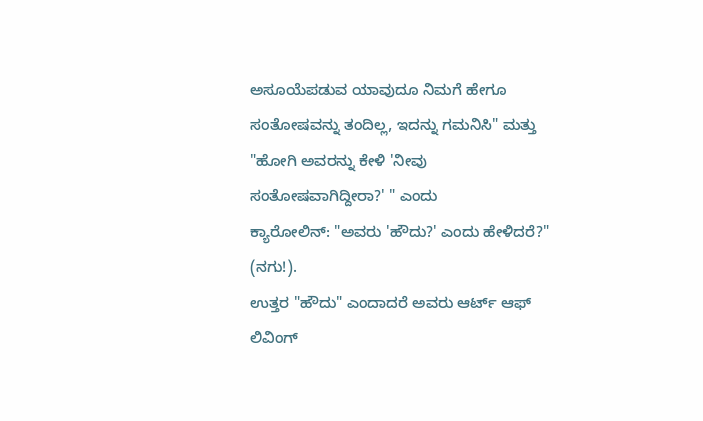ಅಸೂಯೆಪಡುವ ಯಾವುದೂ ನಿಮಗೆ ಹೇಗೂ ಸಂತೋಷವನ್ನು ತಂದಿಲ್ಲ, ಇದನ್ನು ಗಮನಿಸಿ" ಮತ್ತು "ಹೋಗಿ ಅವರನ್ನು ಕೇಳಿ 'ನೀವು ಸಂತೋಷವಾಗಿದ್ದೀರಾ?' " ಎಂದು
ಕ್ಯಾರೋಲಿನ್: "ಅವರು 'ಹೌದು?' ಎಂದು ಹೇಳಿದರೆ?" (ನಗು!).
ಉತ್ತರ "ಹೌದು" ಎಂದಾದರೆ ಅವರು ಆರ್ಟ್ ಆಫ್ ಲಿವಿಂಗ್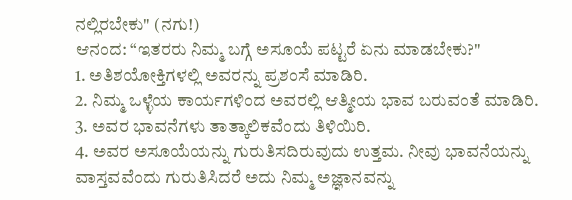ನಲ್ಲಿರಬೇಕು" (ನಗು!)
ಆನಂದ: “ಇತರರು ನಿಮ್ಮ ಬಗ್ಗೆ ಅಸೂಯೆ ಪಟ್ಟರೆ ಏನು ಮಾಡಬೇಕು?"
1. ಅತಿಶಯೋಕ್ತಿಗಳಲ್ಲಿ ಅವರನ್ನು ಪ್ರಶಂಸೆ ಮಾಡಿರಿ.
2. ನಿಮ್ಮ ಒಳ್ಳೆಯ ಕಾರ್ಯಗಳಿಂದ ಅವರಲ್ಲಿ ಆತ್ಮೀಯ ಭಾವ ಬರುವಂತೆ ಮಾಡಿರಿ.
3. ಅವರ ಭಾವನೆಗಳು ತಾತ್ಕಾಲಿಕವೆಂದು ತಿಳಿಯಿರಿ.
4. ಅವರ ಅಸೂಯೆಯನ್ನು ಗುರುತಿಸದಿರುವುದು ಉತ್ತಮ. ನೀವು ಭಾವನೆಯನ್ನು ವಾಸ್ತವವೆಂದು ಗುರುತಿಸಿದರೆ ಅದು ನಿಮ್ಮ ಅಜ್ಞಾನವನ್ನು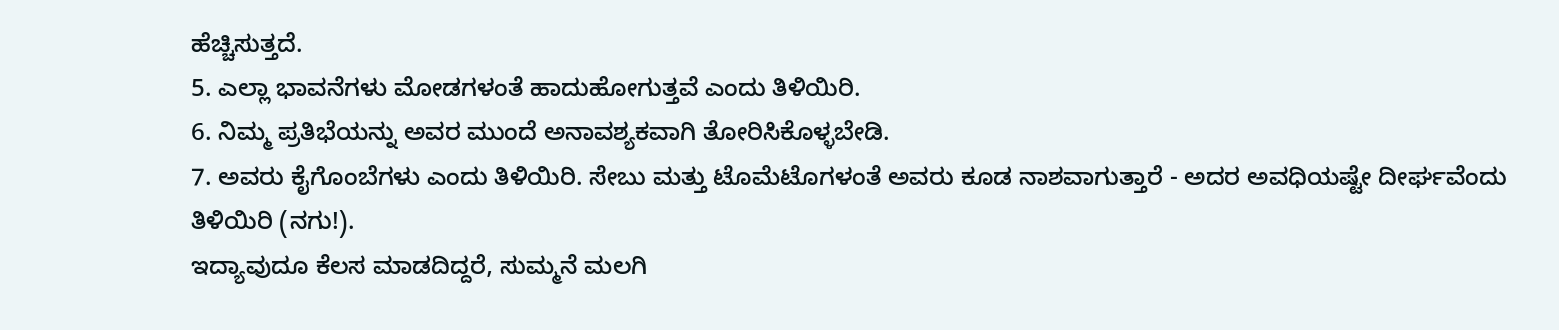ಹೆಚ್ಚಿಸುತ್ತದೆ.
5. ಎಲ್ಲಾ ಭಾವನೆಗಳು ಮೋಡಗಳಂತೆ ಹಾದುಹೋಗುತ್ತವೆ ಎಂದು ತಿಳಿಯಿರಿ.
6. ನಿಮ್ಮ ಪ್ರತಿಭೆಯನ್ನು ಅವರ ಮುಂದೆ ಅನಾವಶ್ಯಕವಾಗಿ ತೋರಿಸಿಕೊಳ್ಳಬೇಡಿ.
7. ಅವರು ಕೈಗೊಂಬೆಗಳು ಎಂದು ತಿಳಿಯಿರಿ. ಸೇಬು ಮತ್ತು ಟೊಮೆಟೊಗಳಂತೆ ಅವರು ಕೂಡ ನಾಶವಾಗುತ್ತಾರೆ - ಅದರ ಅವಧಿಯಷ್ಟೇ ದೀರ್ಘವೆಂದು ತಿಳಿಯಿರಿ (ನಗು!).
ಇದ್ಯಾವುದೂ ಕೆಲಸ ಮಾಡದಿದ್ದರೆ, ಸುಮ್ಮನೆ ಮಲಗಿ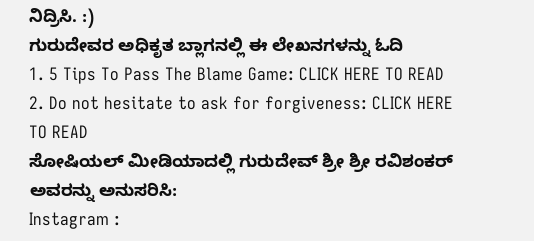ನಿದ್ರಿಸಿ. :)
ಗುರುದೇವರ ಅಧಿಕೃತ ಬ್ಲಾಗನಲ್ಲಿ ಈ ಲೇಖನಗಳನ್ನು ಓದಿ
1. 5 Tips To Pass The Blame Game: CLICK HERE TO READ
2. Do not hesitate to ask for forgiveness: CLICK HERE TO READ
ಸೋಷಿಯಲ್ ಮೀಡಿಯಾದಲ್ಲಿ ಗುರುದೇವ್ ಶ್ರೀ ಶ್ರೀ ರವಿಶಂಕರ್ ಅವರನ್ನು ಅನುಸರಿಸಿ:
Instagram :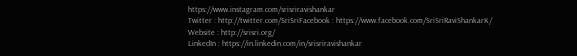https://www.instagram.com/srisriravishankar
Twitter : http://twitter.com/SriSriFacebook : https://www.facebook.com/SriSriRaviShankarK/
Website : http://srisri.org/
LinkedIn : https://in.linkedin.com/in/srisriravishankar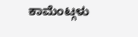ಕಾಮೆಂಟ್ಗಳು